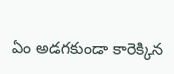ఏం అడగకుండా కారెక్కిన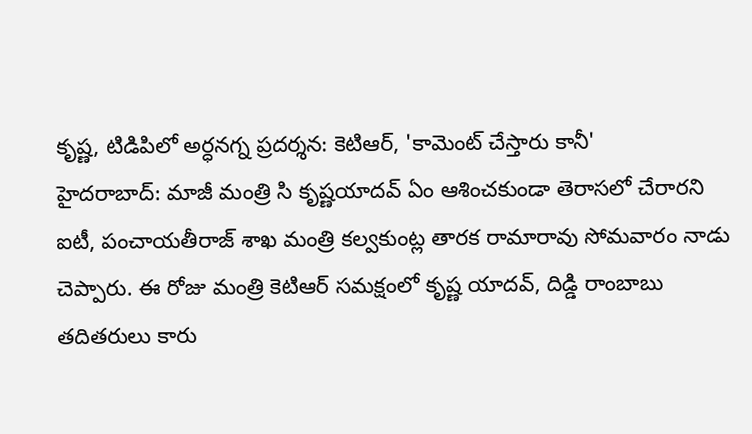కృష్ణ, టిడిపిలో అర్ధనగ్న ప్రదర్శన: కెటిఆర్, 'కామెంట్ చేస్తారు కానీ'
హైదరాబాద్: మాజీ మంత్రి సి కృష్ణయాదవ్ ఏం ఆశించకుండా తెరాసలో చేరారని ఐటీ, పంచాయతీరాజ్ శాఖ మంత్రి కల్వకుంట్ల తారక రామారావు సోమవారం నాడు చెప్పారు. ఈ రోజు మంత్రి కెటిఆర్ సమక్షంలో కృష్ణ యాదవ్, దిడ్డి రాంబాబు తదితరులు కారు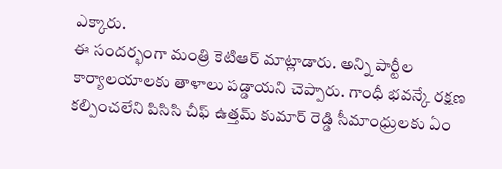ఎక్కారు.
ఈ సందర్భంగా మంత్రి కెటిఆర్ మాట్లాడారు. అన్ని పార్టీల కార్యాలయాలకు తాళాలు పడ్డాయని చెప్పారు. గాంధీ భవన్కే రక్షణ కల్పించలేని పిసిసి చీఫ్ ఉత్తమ్ కుమార్ రెడ్డి సీమాంధ్రులకు ఏం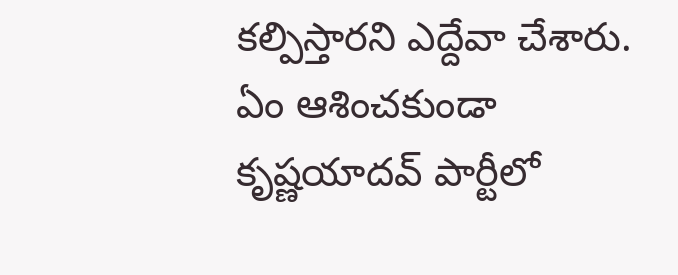కల్పిస్తారని ఎద్దేవా చేశారు. ఏం ఆశించకుండా కృష్ణయాదవ్ పార్టీలో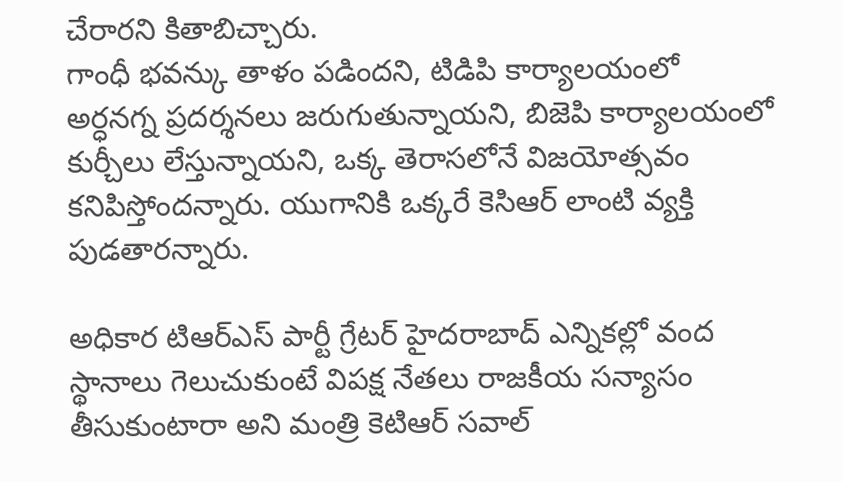చేరారని కితాబిచ్చారు.
గాంధీ భవన్కు తాళం పడిందని, టిడిపి కార్యాలయంలో అర్ధనగ్న ప్రదర్శనలు జరుగుతున్నాయని, బిజెపి కార్యాలయంలో కుర్చీలు లేస్తున్నాయని, ఒక్క తెరాసలోనే విజయోత్సవం కనిపిస్తోందన్నారు. యుగానికి ఒక్కరే కెసిఆర్ లాంటి వ్యక్తి పుడతారన్నారు.

అధికార టిఆర్ఎస్ పార్టీ గ్రేటర్ హైదరాబాద్ ఎన్నికల్లో వంద స్థానాలు గెలుచుకుంటే విపక్ష నేతలు రాజకీయ సన్యాసం తీసుకుంటారా అని మంత్రి కెటిఆర్ సవాల్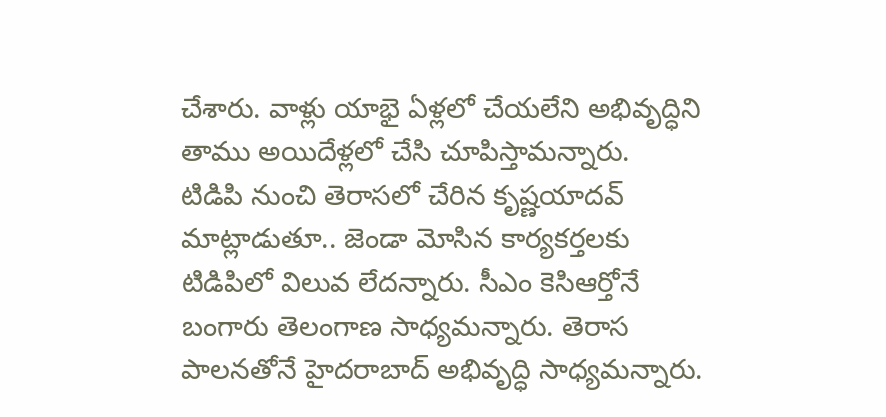చేశారు. వాళ్లు యాభై ఏళ్లలో చేయలేని అభివృద్ధిని తాము అయిదేళ్లలో చేసి చూపిస్తామన్నారు.
టిడిపి నుంచి తెరాసలో చేరిన కృష్ణయాదవ్ మాట్లాడుతూ.. జెండా మోసిన కార్యకర్తలకు టిడిపిలో విలువ లేదన్నారు. సీఎం కెసిఆర్తోనే బంగారు తెలంగాణ సాధ్యమన్నారు. తెరాస పాలనతోనే హైదరాబాద్ అభివృద్ధి సాధ్యమన్నారు.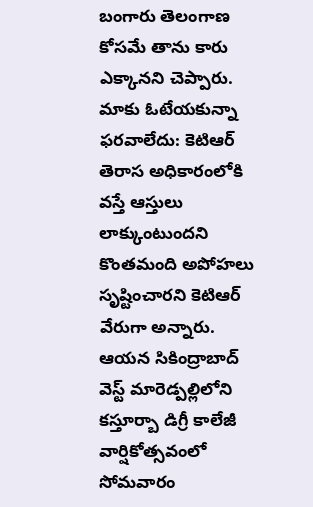బంగారు తెలంగాణ కోసమే తాను కారు ఎక్కానని చెప్పారు.
మాకు ఓటేయకున్నా ఫరవాలేదు: కెటిఆర్
తెరాస అధికారంలోకి వస్తే ఆస్తులు లాక్కుంటుందని కొంతమంది అపోహలు సృష్టించారని కెటిఆర్ వేరుగా అన్నారు. ఆయన సికింద్రాబాద్ వెస్ట్ మారెడ్పల్లిలోని కస్తూర్బా డిగ్రీ కాలేజీ వార్షికోత్సవంలో సోమవారం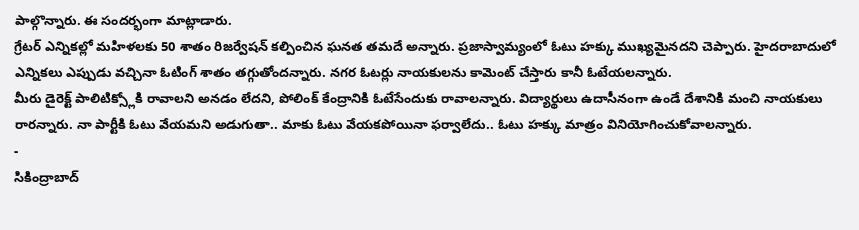పాల్గొన్నారు. ఈ సందర్భంగా మాట్లాడారు.
గ్రేటర్ ఎన్నికల్లో మహిళలకు 50 శాతం రిజర్వేషన్ కల్పించిన ఘనత తమదే అన్నారు. ప్రజాస్వామ్యంలో ఓటు హక్కు ముఖ్యమైనదని చెప్పారు. హైదరాబాదులో ఎన్నికలు ఎప్పుడు వచ్చినా ఓటింగ్ శాతం తగ్గుతోందన్నారు. నగర ఓటర్లు నాయకులను కామెంట్ చేస్తారు కానీ ఓటేయలన్నారు.
మీరు డైరెక్ట్ పాలిటిక్స్లోకి రావాలని అనడం లేదని, పోలింక్ కేంద్రానికి ఓటేసేందుకు రావాలన్నారు. విద్యార్థులు ఉదాసీనంగా ఉండే దేశానికి మంచి నాయకులు రారన్నారు. నా పార్టీకి ఓటు వేయమని అడుగుతా.. మాకు ఓటు వేయకపోయినా ఫర్వాలేదు.. ఓటు హక్కు మాత్రం వినియోగించుకోవాలన్నారు.
-
సికింద్రాబాద్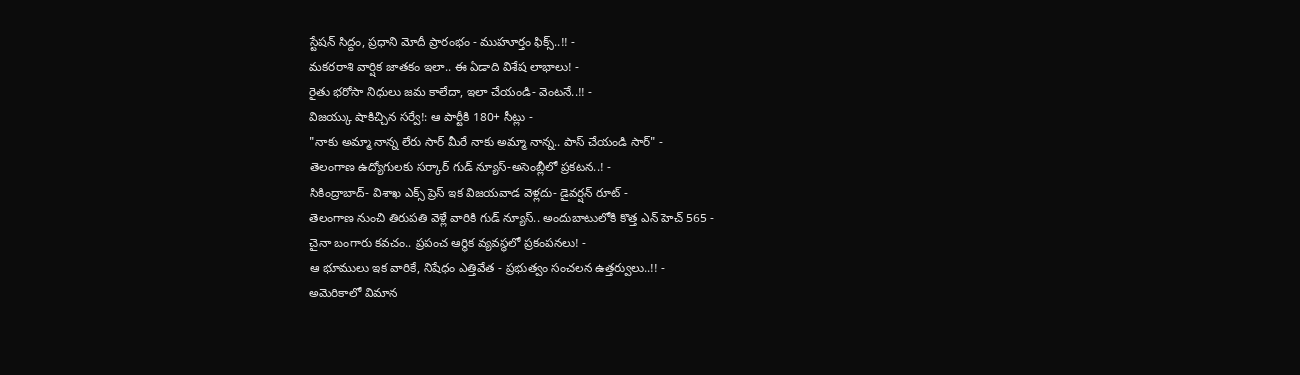స్టేషన్ సిద్దం, ప్రధాని మోదీ ప్రారంభం - ముహూర్తం ఫిక్స్..!! -
మకరరాశి వార్షిక జాతకం ఇలా.. ఈ ఏడాది విశేష లాభాలు! -
రైతు భరోసా నిధులు జమ కాలేదా, ఇలా చేయండి- వెంటనే..!! -
విజయ్కు షాకిచ్చిన సర్వే!: ఆ పార్టీకి 180+ సీట్లు -
"నాకు అమ్మా నాన్న లేరు సార్ మీరే నాకు అమ్మా నాన్న.. పాస్ చేయండి సార్" -
తెలంగాణ ఉద్యోగులకు సర్కార్ గుడ్ న్యూస్-అసెంబ్లీలో ప్రకటన..! -
సికింద్రాబాద్- విశాఖ ఎక్స్ ప్రెస్ ఇక విజయవాడ వెళ్లదు- డైవర్షన్ రూట్ -
తెలంగాణ నుంచి తిరుపతి వెళ్లే వారికి గుడ్ న్యూస్.. అందుబాటులోకి కొత్త ఎన్ హెచ్ 565 -
చైనా బంగారు కవచం.. ప్రపంచ ఆర్థిక వ్యవస్థలో ప్రకంపనలు! -
ఆ భూములు ఇక వారికే, నిషేధం ఎత్తివేత - ప్రభుత్వం సంచలన ఉత్తర్వులు..!! -
అమెరికాలో విమాన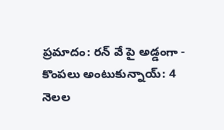ప్రమాదం: రన్ వే పై అడ్డంగా -
కొంపలు అంటుకున్నాయ్: 4 నెలల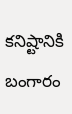కనిష్టానికి బంగారం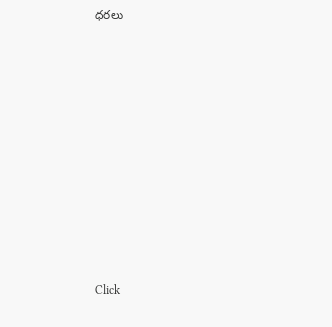ధరలు












Click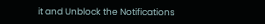it and Unblock the Notifications